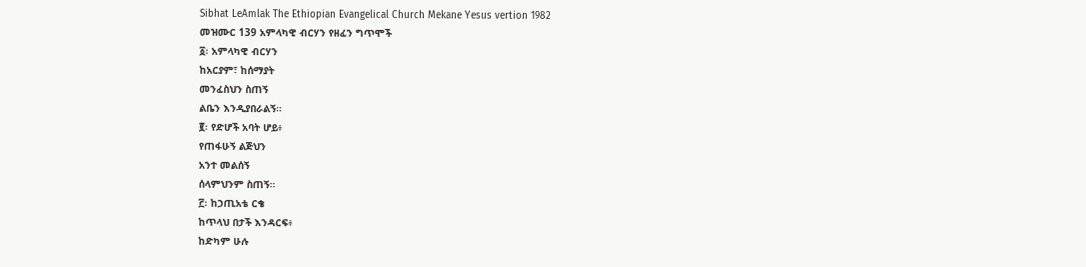Sibhat LeAmlak The Ethiopian Evangelical Church Mekane Yesus vertion 1982
መዝሙር 139 አምላካዊ ብርሃን የዘፈን ግጥሞች
፩፡ አምላካዊ ብርሃን
ከአርያም፣ ከሰማያት
መንፈስህን ስጠኝ
ልቤን እንዲያበራልኝ።
፪፡ የድሆች አባት ሆይ፥
የጠፋሁኝ ልጅህን
አንተ መልሰኝ
ሰላምህንም ስጠኝ።
፫፡ ከኃጢአቴ ርቄ
ከጥላህ በታች እንዳርፍ፥
ከድካም ሁሉ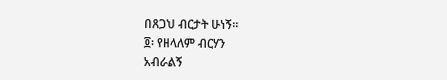በጸጋህ ብርታት ሁነኝ።
፬፡ የዘላለም ብርሃን
አብራልኝ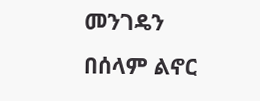መንገዴን
በሰላም ልኖር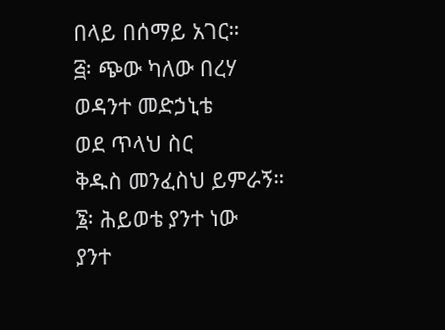በላይ በሰማይ አገር።
፭፡ ጭው ካለው በረሃ
ወዳንተ መድኃኒቴ
ወደ ጥላህ ስር
ቅዱስ መንፈስህ ይምራኝ።
፮፡ ሕይወቴ ያንተ ነው
ያንተ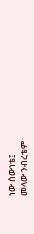ነው ሰውነቴ፤
መላው ንብረቴም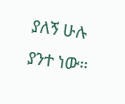ያለኝ ሁሉ ያንተ ነው።